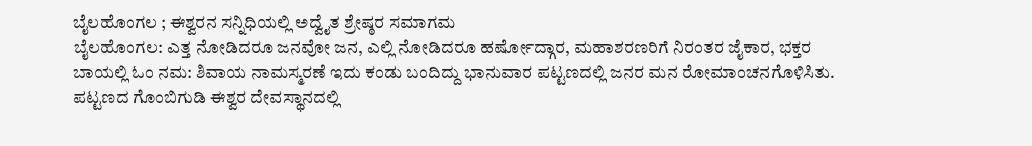ಬೈಲಹೊಂಗಲ ; ಈಶ್ವರನ ಸನ್ನಿಧಿಯಲ್ಲಿ ಅದ್ವೈತ ಶ್ರೇಷ್ಠರ ಸಮಾಗಮ
ಬೈಲಹೊಂಗಲ: ಎತ್ತ ನೋಡಿದರೂ ಜನವೋ ಜನ, ಎಲ್ಲಿ ನೋಡಿದರೂ ಹರ್ಷೋದ್ಗಾರ, ಮಹಾಶರಣರಿಗೆ ನಿರಂತರ ಜೈಕಾರ, ಭಕ್ತರ ಬಾಯಲ್ಲಿ ಓಂ ನಮ: ಶಿವಾಯ ನಾಮಸ್ಮರಣೆ ಇದು ಕಂಡು ಬಂದಿದ್ದು ಭಾನುವಾರ ಪಟ್ಟಣದಲ್ಲಿ ಜನರ ಮನ ರೋಮಾಂಚನಗೊಳಿಸಿತು.
ಪಟ್ಟಣದ ಗೊಂಬಿಗುಡಿ ಈಶ್ವರ ದೇವಸ್ಥಾನದಲ್ಲಿ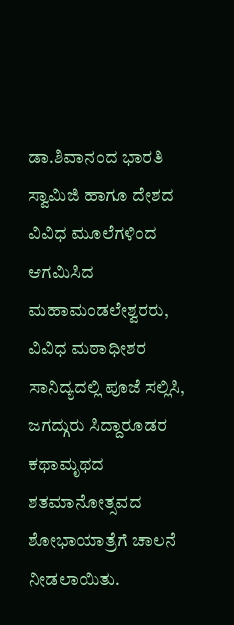ಡಾ.ಶಿವಾನಂದ ಭಾರತಿ ಸ್ವಾಮಿಜಿ ಹಾಗೂ ದೇಶದ ವಿವಿಧ ಮೂಲೆಗಳಿಂದ ಆಗಮಿಸಿದ ಮಹಾಮಂಡಲೇಶ್ವರರು, ವಿವಿಧ ಮಠಾಧೀಶರ ಸಾನಿದ್ಯದಲ್ಲಿ ಪೂಜೆ ಸಲ್ಲಿಸಿ, ಜಗದ್ಗುರು ಸಿದ್ದಾರೂಡರ ಕಥಾಮೃಥದ ಶತಮಾನೋತ್ಸವದ ಶೋಭಾಯಾತ್ರೆಗೆ ಚಾಲನೆ ನೀಡಲಾಯಿತು.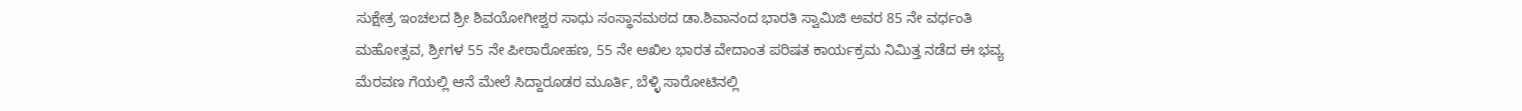ಸುಕ್ಷೇತ್ರ ಇಂಚಲದ ಶ್ರೀ ಶಿವಯೋಗೀಶ್ವರ ಸಾಧು ಸಂಸ್ಥಾನಮಠದ ಡಾ.ಶಿವಾನಂದ ಭಾರತಿ ಸ್ವಾಮಿಜಿ ಅವರ 85 ನೇ ವರ್ಧಂತಿ ಮಹೋತ್ಸವ, ಶ್ರೀಗಳ 55 ನೇ ಪೀಠಾರೋಹಣ, 55 ನೇ ಅಖಿಲ ಭಾರತ ವೇದಾಂತ ಪರಿಷತ ಕಾರ್ಯಕ್ರಮ ನಿಮಿತ್ತ ನಡೆದ ಈ ಭವ್ಯ ಮೆರವಣ ಗೆಯಲ್ಲಿ ಆನೆ ಮೇಲೆ ಸಿದ್ದಾರೂಡರ ಮೂರ್ತಿ, ಬೆಳ್ಳಿ ಸಾರೋಟಿನಲ್ಲಿ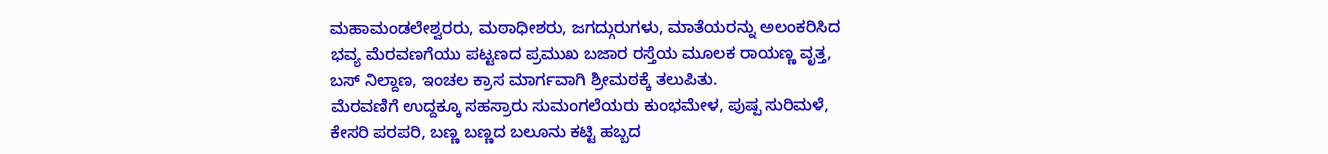ಮಹಾಮಂಡಲೇಶ್ವರರು, ಮಠಾಧೀಶರು, ಜಗದ್ಗುರುಗಳು, ಮಾತೆಯರನ್ನು ಅಲಂಕರಿಸಿದ ಭವ್ಯ ಮೆರವಣಗೆಯು ಪಟ್ಟಣದ ಪ್ರಮುಖ ಬಜಾರ ರಸ್ತೆಯ ಮೂಲಕ ರಾಯಣ್ಣ ವೃತ್ತ, ಬಸ್ ನಿಲ್ದಾಣ, ಇಂಚಲ ಕ್ರಾಸ ಮಾರ್ಗವಾಗಿ ಶ್ರೀಮಠಕ್ಕೆ ತಲುಪಿತು.
ಮೆರವಣಿಗೆ ಉದ್ದಕ್ಕೂ ಸಹಸ್ರಾರು ಸುಮಂಗಲೆಯರು ಕುಂಭಮೇಳ, ಪುಷ್ಪ ಸುರಿಮಳೆ, ಕೇಸರಿ ಪರಪರಿ, ಬಣ್ಣ ಬಣ್ಣದ ಬಲೂನು ಕಟ್ಟಿ ಹಬ್ಬದ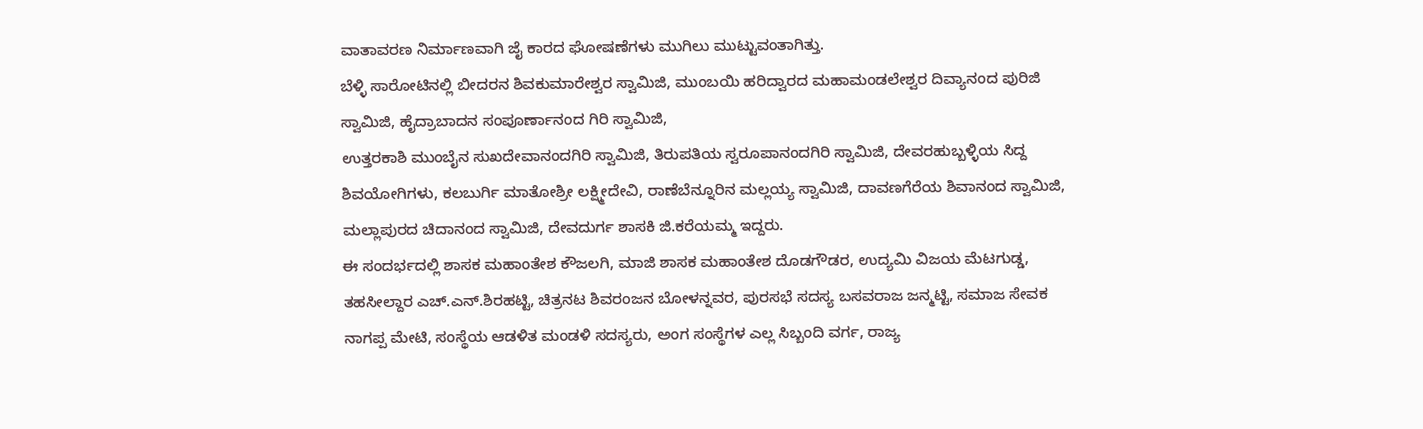ವಾತಾವರಣ ನಿರ್ಮಾಣವಾಗಿ ಜೈ ಕಾರದ ಘೋಷಣೆಗಳು ಮುಗಿಲು ಮುಟ್ಟುವಂತಾಗಿತ್ತು.
ಬೆಳ್ಳಿ ಸಾರೋಟಿನಲ್ಲಿ ಬೀದರನ ಶಿವಕುಮಾರೇಶ್ವರ ಸ್ವಾಮಿಜಿ, ಮುಂಬಯಿ ಹರಿದ್ವಾರದ ಮಹಾಮಂಡಲೇಶ್ವರ ದಿವ್ಯಾನಂದ ಪುರಿಜಿ ಸ್ವಾಮಿಜಿ, ಹೈದ್ರಾಬಾದನ ಸಂಪೂರ್ಣಾನಂದ ಗಿರಿ ಸ್ವಾಮಿಜಿ,
ಉತ್ತರಕಾಶಿ ಮುಂಬೈನ ಸುಖದೇವಾನಂದಗಿರಿ ಸ್ವಾಮಿಜಿ, ತಿರುಪತಿಯ ಸ್ವರೂಪಾನಂದಗಿರಿ ಸ್ವಾಮಿಜಿ, ದೇವರಹುಬ್ಬಳ್ಳಿಯ ಸಿದ್ದ ಶಿವಯೋಗಿಗಳು, ಕಲಬುರ್ಗಿ ಮಾತೋಶ್ರೀ ಲಕ್ಷ್ಮೀದೇವಿ, ರಾಣೆಬೆನ್ನೂರಿನ ಮಲ್ಲಯ್ಯ ಸ್ವಾಮಿಜಿ, ದಾವಣಗೆರೆಯ ಶಿವಾನಂದ ಸ್ವಾಮಿಜಿ, ಮಲ್ಲಾಪುರದ ಚಿದಾನಂದ ಸ್ವಾಮಿಜಿ, ದೇವದುರ್ಗ ಶಾಸಕಿ ಜಿ.ಕರೆಯಮ್ಮ ಇದ್ದರು.
ಈ ಸಂದರ್ಭದಲ್ಲಿ ಶಾಸಕ ಮಹಾಂತೇಶ ಕೌಜಲಗಿ, ಮಾಜಿ ಶಾಸಕ ಮಹಾಂತೇಶ ದೊಡಗೌಡರ, ಉದ್ಯಮಿ ವಿಜಯ ಮೆಟಗುಡ್ಡ, ತಹಸೀಲ್ದಾರ ಎಚ್.ಎನ್.ಶಿರಹಟ್ಟಿ, ಚಿತ್ರನಟ ಶಿವರಂಜನ ಬೋಳನ್ನವರ, ಪುರಸಭೆ ಸದಸ್ಯ ಬಸವರಾಜ ಜನ್ಮಟ್ಟಿ, ಸಮಾಜ ಸೇವಕ ನಾಗಪ್ಪ ಮೇಟಿ, ಸಂಸ್ಥೆಯ ಆಡಳಿತ ಮಂಡಳಿ ಸದಸ್ಯರು, ಅಂಗ ಸಂಸ್ಥೆಗಳ ಎಲ್ಲ ಸಿಬ್ಬಂದಿ ವರ್ಗ, ರಾಜ್ಯ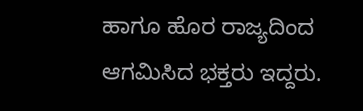ಹಾಗೂ ಹೊರ ರಾಜ್ಯದಿಂದ ಆಗಮಿಸಿದ ಭಕ್ತರು ಇದ್ದರು.